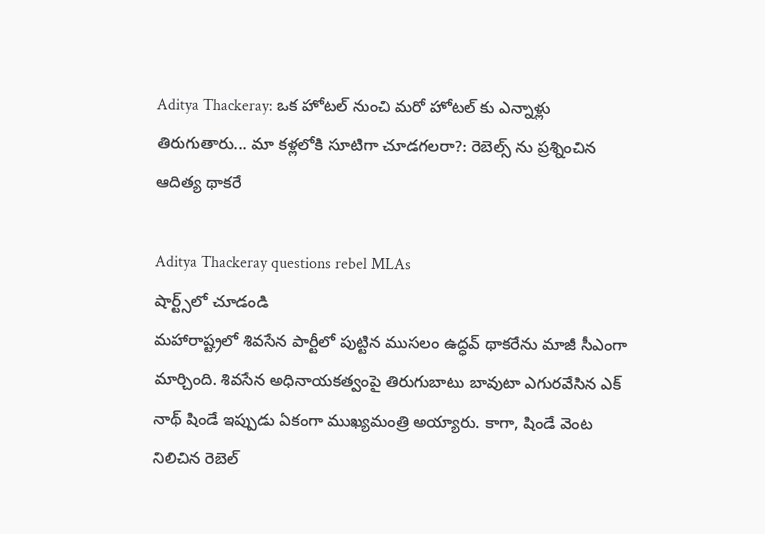Aditya Thackeray: ఒక హోటల్ నుంచి మరో హోటల్ కు ఎన్నాళ్లు తిరుగుతారు... మా కళ్లలోకి సూటిగా చూడగలరా?: రెబెల్స్ ను ప్రశ్నించిన ఆదిత్య థాకరే

Aditya Thackeray questions rebel MLAs
షార్ట్స్‌లో చూడండి
మహారాష్ట్రలో శివసేన పార్టీలో పుట్టిన ముసలం ఉద్ధవ్ థాకరేను మాజీ సీఎంగా మార్చింది. శివసేన అధినాయకత్వంపై తిరుగుబాటు బావుటా ఎగురవేసిన ఎక్ నాథ్ షిండే ఇప్పుడు ఏకంగా ముఖ్యమంత్రి అయ్యారు. కాగా, షిండే వెంట నిలిచిన రెబెల్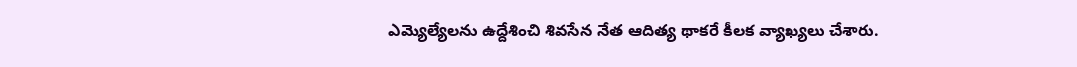ఎమ్యెల్యేలను ఉద్దేశించి శివసేన నేత ఆదిత్య థాకరే కీలక వ్యాఖ్యలు చేశారు.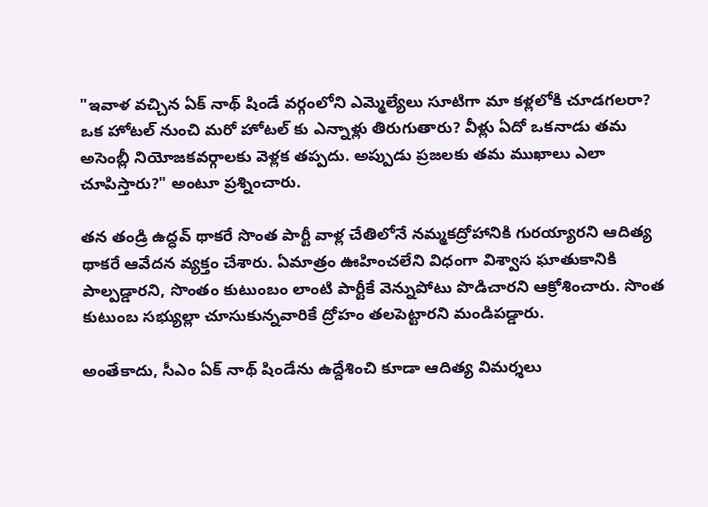"ఇవాళ వచ్చిన ఏక్ నాథ్ షిండే వర్గంలోని ఎమ్మెల్యేలు సూటిగా మా కళ్లలోకి చూడగలరా? ఒక హోటల్ నుంచి మరో హోటల్ కు ఎన్నాళ్లు తిరుగుతారు? వీళ్లు ఏదో ఒకనాడు తమ అసెంబ్లీ నియోజకవర్గాలకు వెళ్లక తప్పదు. అప్పుడు ప్రజలకు తమ ముఖాలు ఎలా చూపిస్తారు?" అంటూ ప్రశ్నించారు.

తన తండ్రి ఉద్ధవ్ థాకరే సొంత పార్టీ వాళ్ల చేతిలోనే నమ్మకద్రోహానికి గురయ్యారని ఆదిత్య థాకరే ఆవేదన వ్యక్తం చేశారు. ఏమాత్రం ఊహించలేని విధంగా విశ్వాస ఘాతుకానికి పాల్పడ్డారని, సొంతం కుటుంబం లాంటి పార్టీకే వెన్నుపోటు పొడిచారని ఆక్రోశించారు. సొంత కుటుంబ సభ్యుల్లా చూసుకున్నవారికే ద్రోహం తలపెట్టారని మండిపడ్డారు.

అంతేకాదు, సీఎం ఏక్ నాథ్ షిండేను ఉద్దేశించి కూడా ఆదిత్య విమర్శలు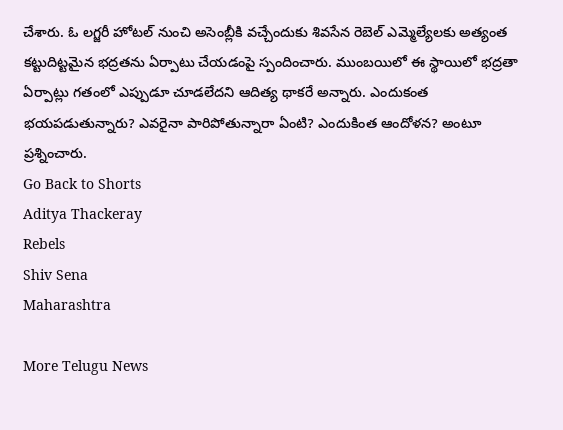చేశారు. ఓ లగ్జరీ హోటల్ నుంచి అసెంబ్లీకి వచ్చేందుకు శివసేన రెబెల్ ఎమ్మెల్యేలకు అత్యంత కట్టుదిట్టమైన భద్రతను ఏర్పాటు చేయడంపై స్పందించారు. ముంబయిలో ఈ స్థాయిలో భద్రతా ఏర్పాట్లు గతంలో ఎప్పుడూ చూడలేదని ఆదిత్య థాకరే అన్నారు. ఎందుకంత భయపడుతున్నారు? ఎవరైనా పారిపోతున్నారా ఏంటి? ఎందుకింత ఆందోళన? అంటూ ప్రశ్నించారు.
Go Back to Shorts
Aditya Thackeray
Rebels
Shiv Sena
Maharashtra

More Telugu News